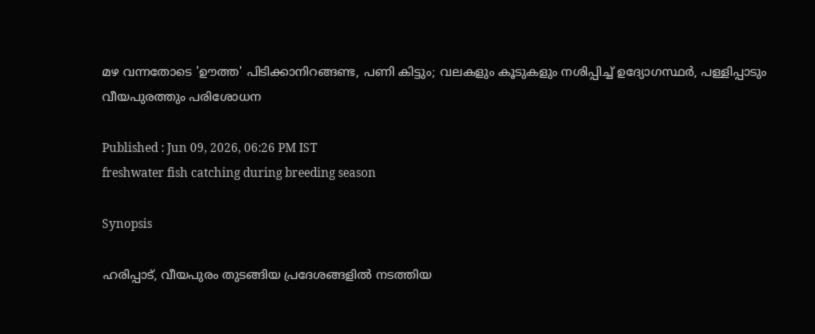മഴ വന്നതോടെ 'ഊത്ത' പിടിക്കാനിറങ്ങണ്ട, പണി കിട്ടും; വലകളും കൂടുകളും നശിപ്പിച്ച് ഉദ്യോഗസ്ഥർ, പള്ളിപ്പാടും വീയപുരത്തും പരിശോധന

Published : Jun 09, 2026, 06:26 PM IST
freshwater fish catching during breeding season

Synopsis

ഹരിപ്പാട്, വീയപുരം തുടങ്ങിയ പ്രദേശങ്ങളിൽ നടത്തിയ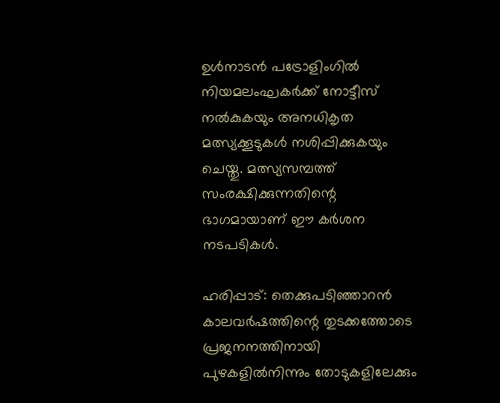ഉൾനാടൻ പട്രോളിംഗിൽ നിയമലംഘകർക്ക് നോട്ടീസ് നൽകുകയും അനധികൃത മത്സ്യക്കൂടുകൾ നശിപ്പിക്കുകയും ചെയ്തു. മത്സ്യസമ്പത്ത് സംരക്ഷിക്കുന്നതിന്റെ ഭാഗമായാണ് ഈ കർശന നടപടികൾ.

ഹരിപ്പാട്: തെക്കുപടിഞ്ഞാറൻ കാലവർഷത്തിന്റെ തുടക്കത്തോടെ പ്രജനനത്തിനായി പുഴകളിൽനിന്നും തോടുകളിലേക്കും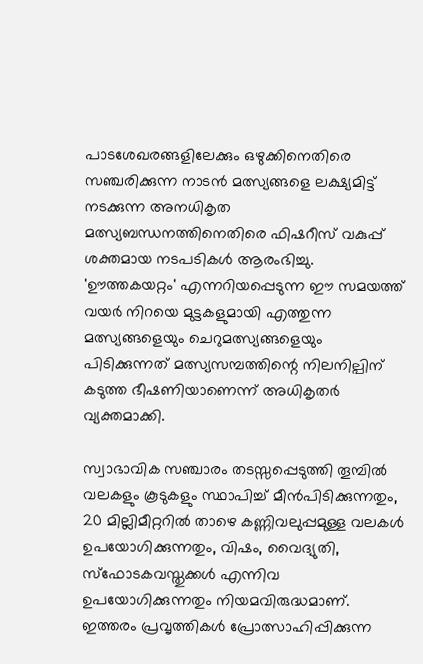പാടശേഖരങ്ങളിലേക്കും ഒഴുക്കിനെതിരെ സഞ്ചരിക്കുന്ന നാടൻ മത്സ്യങ്ങളെ ലക്ഷ്യമിട്ട് നടക്കുന്ന അനധികൃത മത്സ്യബന്ധനത്തിനെതിരെ ഫിഷറീസ് വകുപ്പ് ശക്തമായ നടപടികൾ ആരംഭിച്ചു. 'ഊത്തകയറ്റം' എന്നറിയപ്പെടുന്ന ഈ സമയത്ത് വയർ നിറയെ മുട്ടകളുമായി എത്തുന്ന മത്സ്യങ്ങളെയും ചെറുമത്സ്യങ്ങളെയും പിടിക്കുന്നത് മത്സ്യസമ്പത്തിന്റെ നിലനില്പിന് കടുത്ത ഭീഷണിയാണെന്ന് അധികൃതർ വ്യക്തമാക്കി.

സ്വാഭാവിക സഞ്ചാരം തടസ്സപ്പെടുത്തി തൂമ്പിൽ വലകളും കൂടുകളും സ്ഥാപിച്ച് മീൻപിടിക്കുന്നതും, 20 മില്ലിമീറ്ററിൽ താഴെ കണ്ണിവലുപ്പമുള്ള വലകൾ ഉപയോഗിക്കുന്നതും, വിഷം, വൈദ്യുതി, സ്ഫോടകവസ്തുക്കൾ എന്നിവ ഉപയോഗിക്കുന്നതും നിയമവിരുദ്ധമാണ്. ഇത്തരം പ്രവൃത്തികൾ പ്രോത്സാഹിപ്പിക്കുന്ന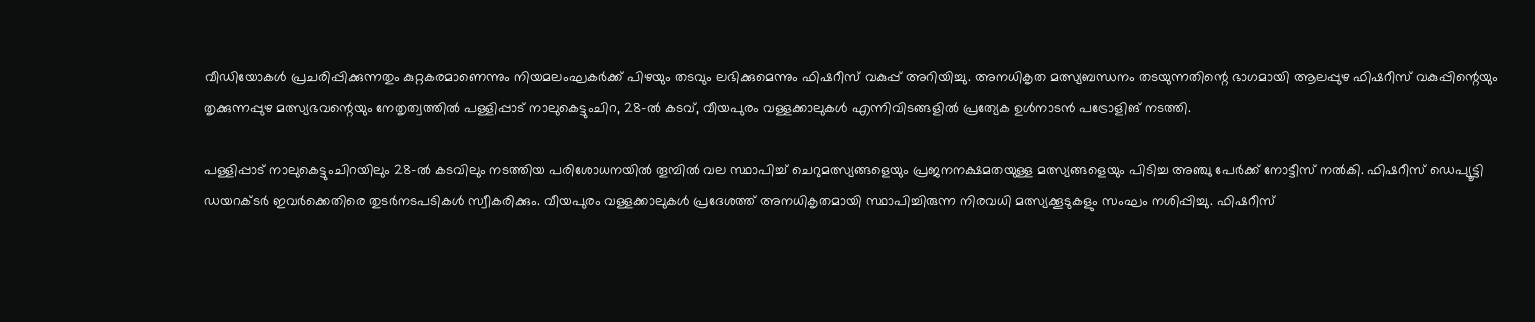വീഡിയോകൾ പ്രചരിപ്പിക്കുന്നതും കുറ്റകരമാണെന്നും നിയമലംഘകർക്ക് പിഴയും തടവും ലഭിക്കുമെന്നും ഫിഷറീസ് വകുപ്പ് അറിയിച്ചു. അനധികൃത മത്സ്യബന്ധനം തടയുന്നതിന്റെ ഭാഗമായി ആലപ്പുഴ ഫിഷറീസ് വകുപ്പിന്റെയും തൃക്കുന്നപ്പുഴ മത്സ്യഭവന്റെയും നേതൃത്വത്തിൽ പള്ളിപ്പാട് നാലുകെട്ടുംചിറ, 28-ൽ കടവ്, വീയപുരം വള്ളക്കാലുകൾ എന്നിവിടങ്ങളിൽ പ്രത്യേക ഉൾനാടൻ പട്രോളിങ് നടത്തി.

പള്ളിപ്പാട് നാലുകെട്ടുംചിറയിലും 28-ൽ കടവിലും നടത്തിയ പരിശോധനയിൽ തൂമ്പിൽ വല സ്ഥാപിച്ച് ചെറുമത്സ്യങ്ങളെയും പ്രജനനക്ഷമതയുള്ള മത്സ്യങ്ങളെയും പിടിച്ച അഞ്ചു പേർക്ക് നോട്ടീസ് നൽകി. ഫിഷറീസ് ഡെപ്യൂട്ടി ഡയറക്ടർ ഇവർക്കെതിരെ തുടർനടപടികൾ സ്വീകരിക്കും. വീയപുരം വള്ളക്കാലുകൾ പ്രദേശത്ത് അനധികൃതമായി സ്ഥാപിച്ചിരുന്ന നിരവധി മത്സ്യക്കൂടുകളും സംഘം നശിപ്പിച്ചു. ഫിഷറീസ്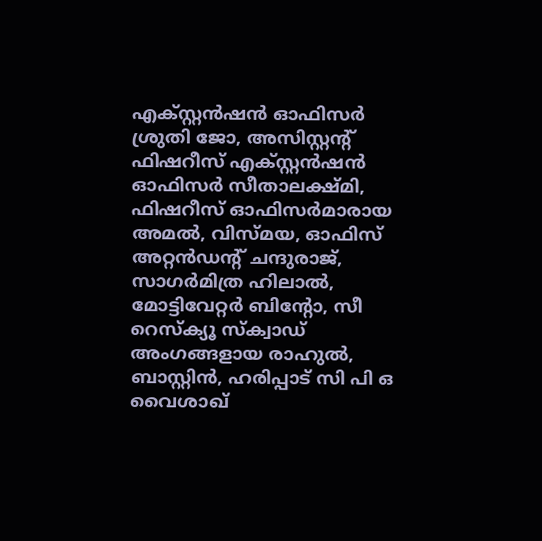എക്സ്റ്റൻഷൻ ഓഫിസര്‍ ശ്രുതി ജോ, അസിസ്റ്റന്റ് ഫിഷറീസ് എക്സ്റ്റൻഷൻ ഓഫിസര്‍ സീതാലക്ഷ്മി, ഫിഷറീസ് ഓഫിസര്‍മാരായ അമൽ, വിസ്മയ, ഓഫിസ് അറ്റൻഡന്റ് ചന്ദുരാജ്, സാഗർമിത്ര ഹിലാൽ, മോട്ടിവേറ്റർ ബിന്റോ, സീ റെസ്ക്യൂ സ്ക്വാഡ് അംഗങ്ങളായ രാഹുൽ, ബാസ്റ്റിൻ, ഹരിപ്പാട് സി പി ഒ വൈശാഖ്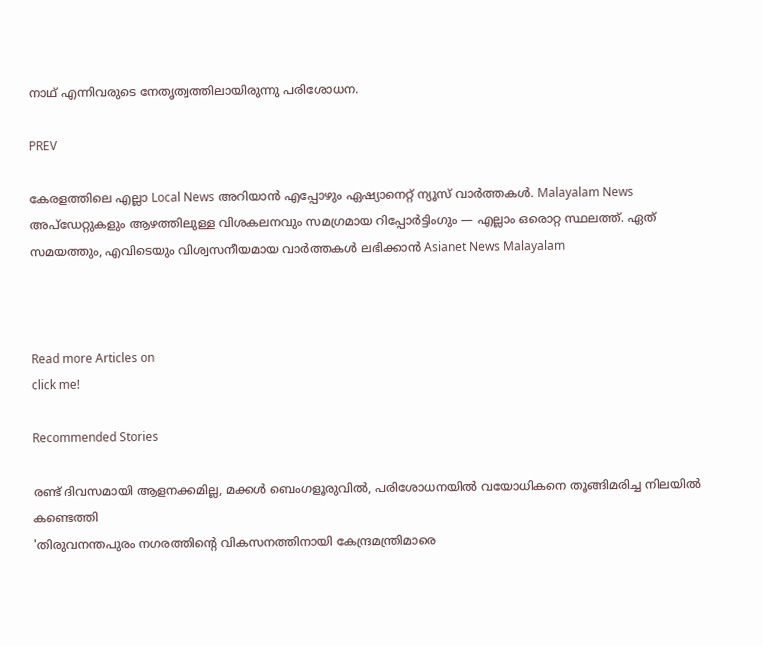നാഥ് എന്നിവരുടെ നേതൃത്വത്തിലായിരുന്നു പരിശോധന.

PREV

കേരളത്തിലെ എല്ലാ Local News അറിയാൻ എപ്പോഴും ഏഷ്യാനെറ്റ് ന്യൂസ് വാർത്തകൾ. Malayalam News  അപ്‌ഡേറ്റുകളും ആഴത്തിലുള്ള വിശകലനവും സമഗ്രമായ റിപ്പോർട്ടിംഗും — എല്ലാം ഒരൊറ്റ സ്ഥലത്ത്. ഏത് സമയത്തും, എവിടെയും വിശ്വസനീയമായ വാർത്തകൾ ലഭിക്കാൻ Asianet News Malayalam



Read more Articles on
click me!

Recommended Stories

രണ്ട് ദിവസമായി ആളനക്കമില്ല, മക്കൾ ബെംഗളൂരുവിൽ, പരിശോധനയിൽ വയോധികനെ തൂങ്ങിമരിച്ച നിലയിൽ കണ്ടെത്തി
'തിരുവനന്തപുരം നഗരത്തിന്റെ വികസനത്തിനായി കേന്ദ്രമന്ത്രിമാരെ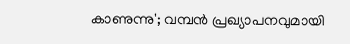കാണുന്നു'; വമ്പൻ പ്രഖ്യാപനവുമായി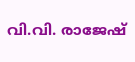വി.വി. രാജേഷ്